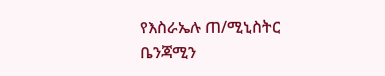የእስራኤሉ ጠ/ሚኒስትር ቤንጃሚን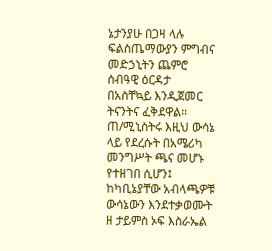ኔታንያሁ በጋዛ ላሉ ፍልስጤማውያን ምግብና መድኃኒትን ጨምሮ ሰብዓዊ ዕርዳታ በአስቸኳይ እንዲጀመር ትናንትና ፈቅደዋል።
ጠ/ሚኒስትሩ እዚህ ውሳኔ ላይ የደረሱት በአሜሪካ መንግሥት ጫና መሆኑ የተዘገበ ሲሆን፤ ከካቢኔያቸው አብላጫዎቹ ውሳኔውን እንደተቃወሙት ዘ ታይምስ ኦፍ እስራኤል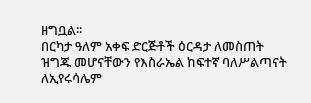ዘግቧል፡፡
በርካታ ዓለም አቀፍ ድርጅቶች ዕርዳታ ለመስጠት ዝግጁ መሆናቸውን የእስራኤል ከፍተኛ ባለሥልጣናት ለኢየሩሳሌም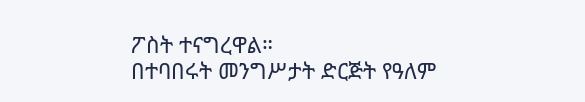ፖስት ተናግረዋል።
በተባበሩት መንግሥታት ድርጅት የዓለም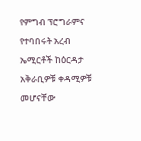የምግብ ፕሮግራምና የተባበሩት አረብ ኤሚርቶች ከዕርዳታ አቅራቢዎቹ ቀዳሚዎቹ መሆናቸው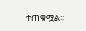ተጠቁሟል፡፡